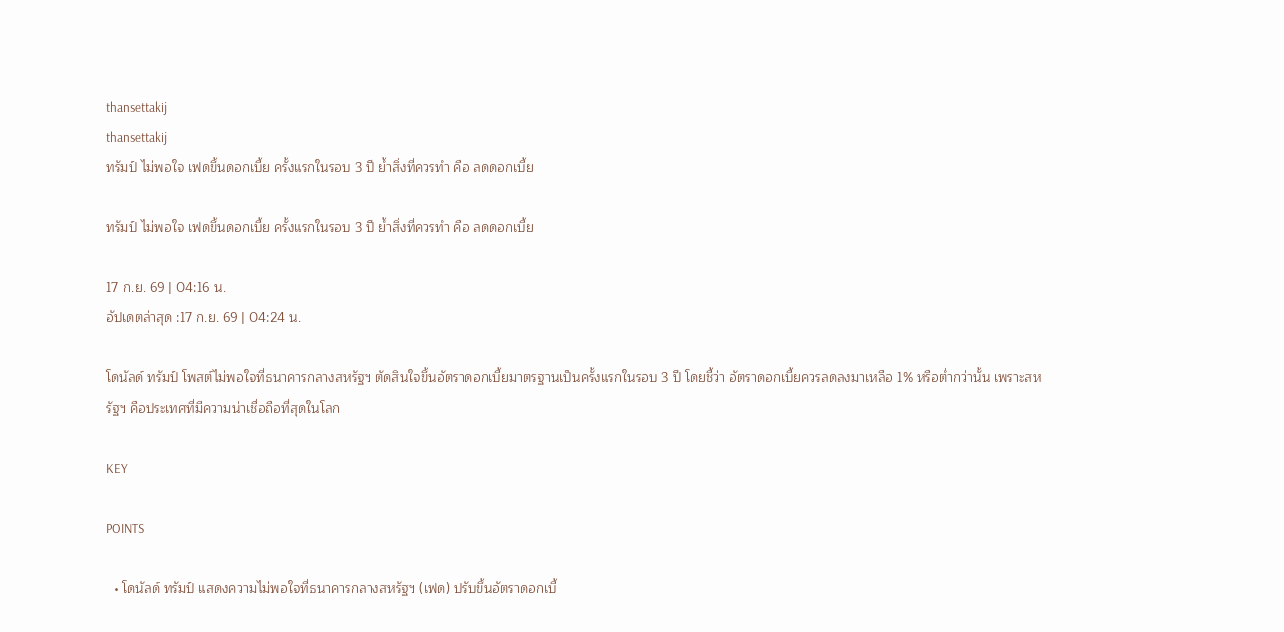thansettakij
thansettakij
ทรัมป์ ไม่พอใจ เฟดขึ้นดอกเบี้ย ครั้งแรกในรอบ 3 ปี ย้ำสิ่งที่ควรทำ คือ ลดดอกเบี้ย

ทรัมป์ ไม่พอใจ เฟดขึ้นดอกเบี้ย ครั้งแรกในรอบ 3 ปี ย้ำสิ่งที่ควรทำ คือ ลดดอกเบี้ย

17 ก.ย. 69 | 04:16 น.
อัปเดตล่าสุด :17 ก.ย. 69 | 04:24 น.

โดนัลด์ ทรัมป์ โพสต์ไม่พอใจที่ธนาคารกลางสหรัฐฯ ตัดสินใจขึ้นอัตราดอกเบี้ยมาตรฐานเป็นครั้งแรกในรอบ 3 ปี โดยชี้ว่า อัตราดอกเบี้ยควรลดลงมาเหลือ 1% หรือต่ำกว่านั้น เพราะสหรัฐฯ คือประเทศที่มีความน่าเชื่อถือที่สุดในโลก

KEY

POINTS

  • โดนัลด์ ทรัมป์ แสดงความไม่พอใจที่ธนาคารกลางสหรัฐฯ (เฟด) ปรับขึ้นอัตราดอกเบี้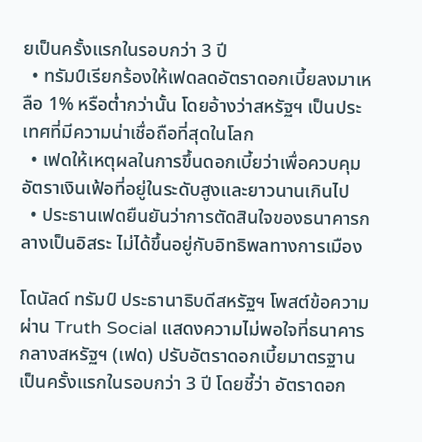ยเป็นครั้งแรกในรอบกว่า 3 ปี
  • ทรัมป์เรียกร้องให้เฟดลดอัตราดอกเบี้ยลงมาเหลือ 1% หรือต่ำกว่านั้น โดยอ้างว่าสหรัฐฯ เป็นประเทศที่มีความน่าเชื่อถือที่สุดในโลก
  • เฟดให้เหตุผลในการขึ้นดอกเบี้ยว่าเพื่อควบคุมอัตราเงินเฟ้อที่อยู่ในระดับสูงและยาวนานเกินไป
  • ประธานเฟดยืนยันว่าการตัดสินใจของธนาคารกลางเป็นอิสระ ไม่ได้ขึ้นอยู่กับอิทธิพลทางการเมือง

โดนัลด์ ทรัมป์ ประธานาธิบดีสหรัฐฯ โพสต์ข้อความผ่าน Truth Social แสดงความไม่พอใจที่ธนาคารกลางสหรัฐฯ (เฟด) ปรับอัตราดอกเบี้ยมาตรฐานเป็นครั้งแรกในรอบกว่า 3 ปี โดยชี้ว่า อัตราดอก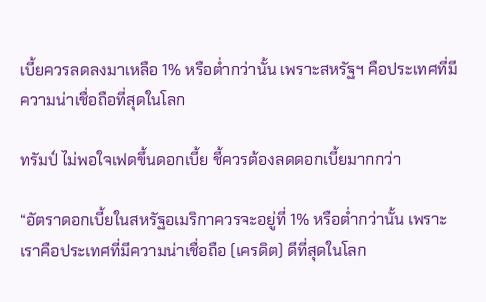เบี้ยควรลดลงมาเหลือ 1% หรือต่ำกว่านั้น เพราะสหรัฐฯ คือประเทศที่มีความน่าเชื่อถือที่สุดในโลก

ทรัมป์ ไม่พอใจเฟดขึ้นดอกเบี้ย ชี้ควรต้องลดดอกเบี้ยมากกว่า

“อัตราดอกเบี้ยในสหรัฐอเมริกาควรจะอยู่ที่ 1% หรือต่ำกว่านั้น เพราะเราคือประเทศที่มีความน่าเชื่อถือ (เครดิต) ดีที่สุดในโลก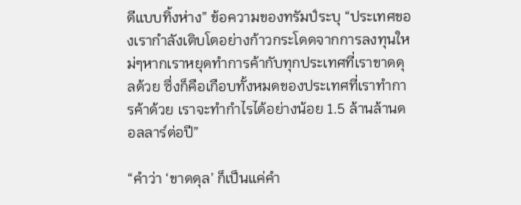ดีแบบทิ้งห่าง” ข้อความของทรัมป์ระบุ “ประเทศของเรากำลังเติบโตอย่างก้าวกระโดดจากการลงทุนใหม่ๆหากเราหยุดทำการค้ากับทุกประเทศที่เราขาดดุลด้วย ซึ่งก็คือเกือบทั้งหมดของประเทศที่เราทำการค้าด้วย เราจะทำกำไรได้อย่างน้อย 1.5 ล้านล้านดอลลาร์ต่อปี”

“คำว่า ‘ขาดดุล’ ก็เป็นแค่คำ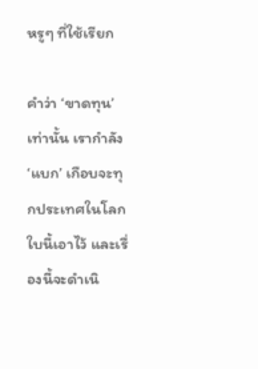หรูๆ ที่ใช้เรียก

คำว่า ‘ขาดทุน’ เท่านั้น เรากำลัง ‘แบก’ เกือบจะทุกประเทศในโลกใบนี้เอาไว้ และเรื่องนี้จะดำเนิ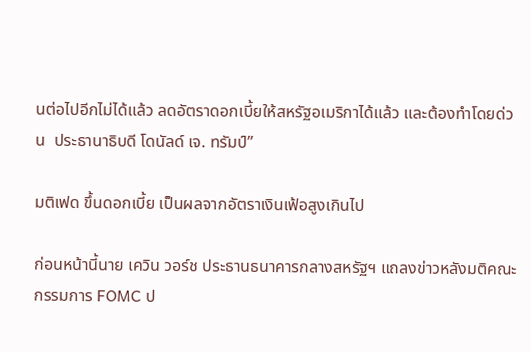นต่อไปอีกไม่ได้แล้ว ลดอัตราดอกเบี้ยให้สหรัฐอเมริกาได้แล้ว และต้องทำโดยด่วน  ประธานาธิบดี โดนัลด์ เจ. ทรัมป์”

มติเฟด ขึ้นดอกเบี้ย เป็นผลจากอัตราเงินเฟ้อสูงเกินไป

ก่อนหน้านี้นาย เควิน วอร์ช ประธานธนาคารกลางสหรัฐฯ แถลงข่าวหลังมติคณะกรรมการ FOMC ป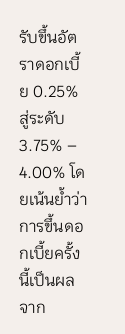รับขึ้นอัตราดอกเบี้ย 0.25% สู่ระดับ 3.75% – 4.00% โดยเน้นย้ำว่า การขึ้นดอกเบี้ยครั้งนี้เป็นผลจาก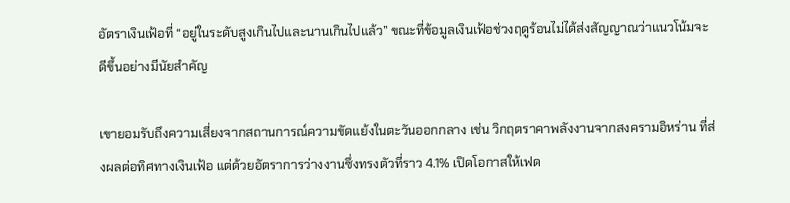อัตราเงินเฟ้อที่ “อยู่ในระดับสูงเกินไปและนานเกินไปแล้ว” ขณะที่ข้อมูลเงินเฟ้อช่วงฤดูร้อนไม่ได้ส่งสัญญาณว่าแนวโน้มจะดีขึ้นอย่างมีนัยสำคัญ

เขายอมรับถึงความเสี่ยงจากสถานการณ์ความขัดแย้งในตะวันออกกลาง เช่น วิกฤตราคาพลังงานจากสงครามอิหร่าน ที่ส่งผลต่อทิศทางเงินเฟ้อ แต่ด้วยอัตราการว่างงานซึ่งทรงตัวที่ราว 4.1% เปิดโอกาสให้เฟด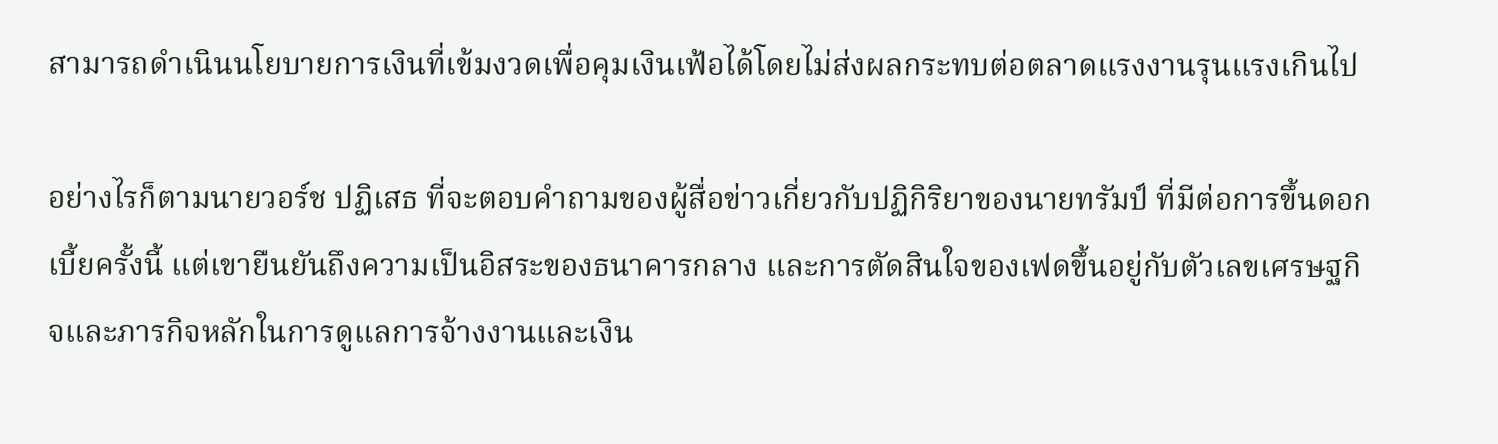สามารถดำเนินนโยบายการเงินที่เข้มงวดเพื่อคุมเงินเฟ้อได้โดยไม่ส่งผลกระทบต่อตลาดแรงงานรุนแรงเกินไป

อย่างไรก็ตามนายวอร์ช ปฏิเสธ ที่จะตอบคำถามของผู้สื่อข่าวเกี่ยวกับปฏิกิริยาของนายทรัมป์ ที่มีต่อการขึ้นดอกเบี้ยครั้งนี้ แต่เขายืนยันถึงความเป็นอิสระของธนาคารกลาง และการตัดสินใจของเฟดขึ้นอยู่กับตัวเลขเศรษฐกิจและภารกิจหลักในการดูแลการจ้างงานและเงิน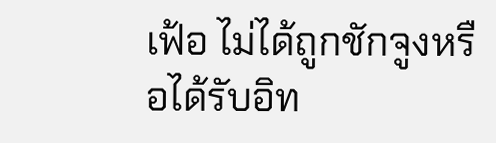เฟ้อ ไม่ได้ถูกชักจูงหรือได้รับอิท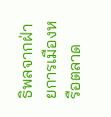ธิพลจากฝ่ายการเมืองหรือตลาด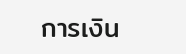การเงิน